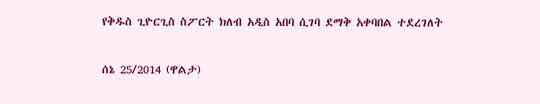የቅዱስ ጊዮርጊስ ስፖርት ክለብ አዲስ አበባ ሲገባ ደማቅ አቀባበል ተደረገለት

ሰኔ 25/2014 (ዋልታ)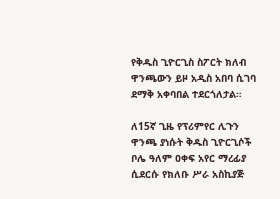የቅዱስ ጊዮርጊስ ስፖርት ክለብ ዋንጫውን ይዞ አዲስ አበባ ሲገባ ደማቅ አቀባበል ተደርጎለታል።

ለ15ኛ ጊዜ የፕሪምየር ሊጉን ዋንጫ ያነሱት ቅዱስ ጊዮርጊሶች ቦሌ ዓለም ዐቀፍ አየር ማረፊያ ሲደርሱ የክለቡ ሥራ አስኪያጅ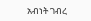አብነት ገብረ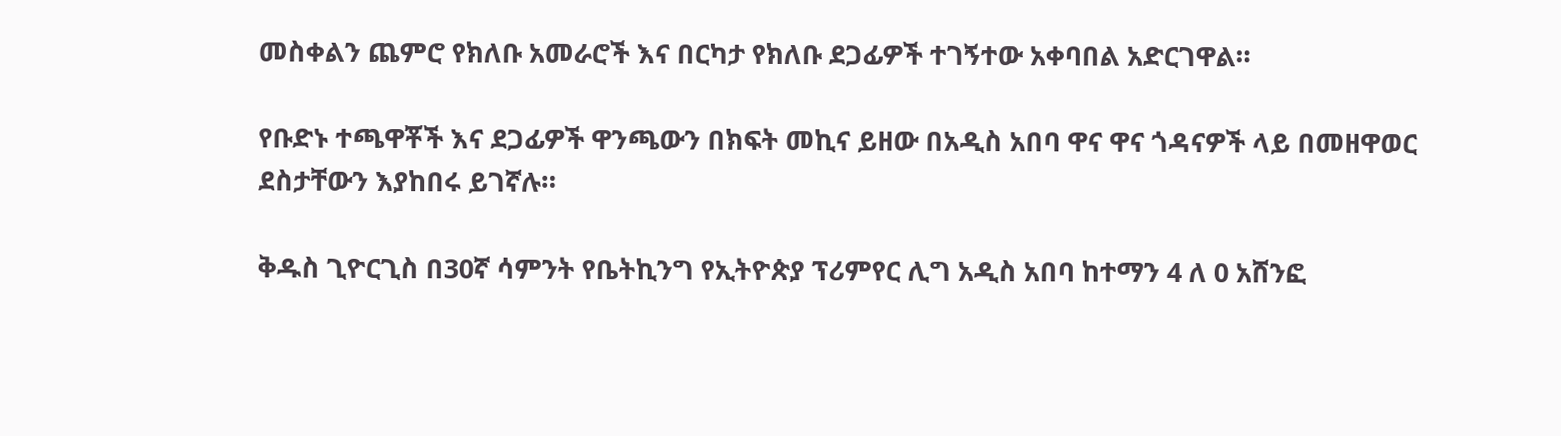መስቀልን ጨምሮ የክለቡ አመራሮች እና በርካታ የክለቡ ደጋፊዎች ተገኝተው አቀባበል አድርገዋል።

የቡድኑ ተጫዋቾች እና ደጋፊዎች ዋንጫውን በክፍት መኪና ይዘው በአዲስ አበባ ዋና ዋና ጎዳናዎች ላይ በመዘዋወር ደስታቸውን እያከበሩ ይገኛሉ።

ቅዱስ ጊዮርጊስ በ30ኛ ሳምንት የቤትኪንግ የኢትዮጵያ ፕሪምየር ሊግ አዲስ አበባ ከተማን 4 ለ 0 አሸንፎ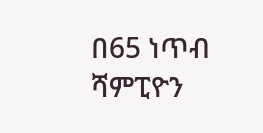በ65 ነጥብ ሻምፒዮን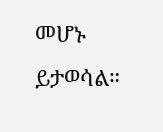መሆኑ ይታወሳል።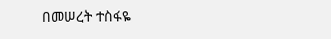በመሠረት ተስፋዬ